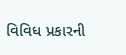વિવિધ પ્રકારની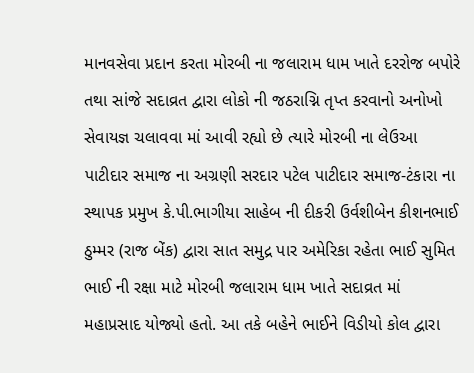માનવસેવા પ્રદાન કરતા મોરબી ના જલારામ ધામ ખાતે દરરોજ બપોરે તથા સાંજે સદાવ્રત દ્વારા લોકો ની જઠરાગ્નિ તૃપ્ત કરવાનો અનોખો સેવાયજ્ઞ ચલાવવા માં આવી રહ્યો છે ત્યારે મોરબી ના લેઉઆ પાટીદાર સમાજ ના અગ્રણી સરદાર પટેલ પાટીદાર સમાજ-ટંકારા ના સ્થાપક પ્રમુખ કે.પી.ભાગીયા સાહેબ ની દીકરી ઉર્વશીબેન કીશનભાઈ ઠુમ્મર (રાજ બેંક) દ્વારા સાત સમુદ્ર પાર અમેરિકા રહેતા ભાઈ સુમિત ભાઈ ની રક્ષા માટે મોરબી જલારામ ધામ ખાતે સદાવ્રત માં મહાપ્રસાદ યોજ્યો હતો. આ તકે બહેને ભાઈને વિડીયો કોલ દ્વારા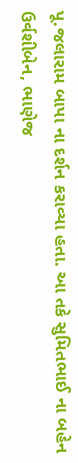પૂ.જલારામ બાપા ના દર્શન કરાવ્યા હતા. આ તકે સુમિતભાઈ ના બહેન ઉર્વશીબેન, ભાણેજ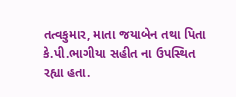તત્વકુમાર, માતા જયાબેન તથા પિતા કે.પી.ભાગીયા સહીત ના ઉપસ્થિત રહ્યા હતા.